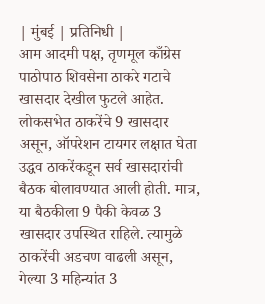| मुंबई | प्रतिनिधी |
आम आदमी पक्ष, तृणमूल काँग्रेस पाठोपाठ शिवसेना ठाकरे गटाचे खासदार देखील फुटले आहेत. लोकसभेत ठाकरेंचे 9 खासदार असून, ऑपरेशन टायगर लक्षात घेता उद्धव ठाकरेंकडून सर्व खासदारांची बैठक बोलावण्यात आली होती. मात्र, या बैठकीला 9 पैकी केवळ 3 खासदार उपस्थित राहिले. त्यामुळे ठाकरेंची अडचण वाढली असून, गेल्या 3 महिन्यांत 3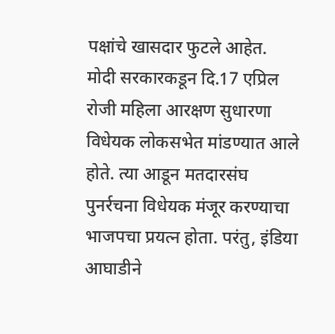पक्षांचे खासदार फुटले आहेत.
मोदी सरकारकडून दि.17 एप्रिल रोजी महिला आरक्षण सुधारणा विधेयक लोकसभेत मांडण्यात आले होते. त्या आडून मतदारसंघ पुनर्रचना विधेयक मंजूर करण्याचा भाजपचा प्रयत्न होता. परंतु, इंडिया आघाडीने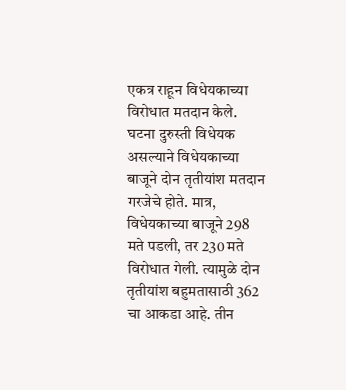एकत्र राहून विधेयकाच्या विरोधात मतदान केले. घटना दुरुस्ती विधेयक असल्याने विधेयकाच्या बाजूने दोन तृतीयांश मतदान गरजेचे होते. मात्र, विधेयकाच्या बाजूने 298 मते पडली, तर 230 मते विरोधात गेली. त्यामुळे दोन तृतीयांश बहुमतासाठी 362 चा आकडा आहे. तीन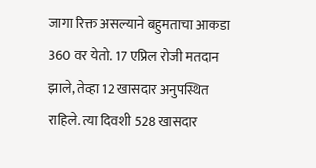जागा रिक्त असल्याने बहुमताचा आकडा 360 वर येतो. 17 एप्रिल रोजी मतदान झाले, तेव्हा 12 खासदार अनुपस्थित राहिले. त्या दिवशी 528 खासदार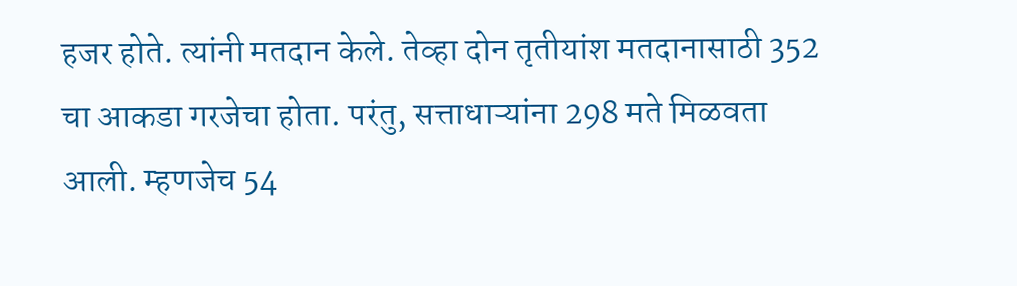हजर होते. त्यांनी मतदान केले. तेव्हा दोन तृतीयांश मतदानासाठी 352 चा आकडा गरजेचा होता. परंतु, सत्ताधाऱ्यांना 298 मते मिळवता आली. म्हणजेच 54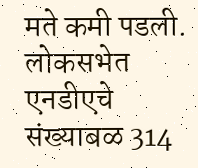मते कमी पडली. लोकसभेत एनडीएचे संख्याबळ 314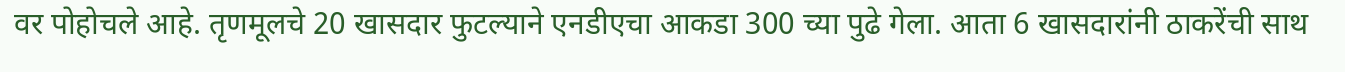वर पोहोचले आहे. तृणमूलचे 20 खासदार फुटल्याने एनडीएचा आकडा 300 च्या पुढे गेला. आता 6 खासदारांनी ठाकरेंची साथ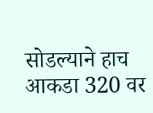सोडल्याने हाच आकडा 320 वर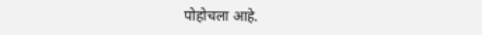पोहोचला आहे.